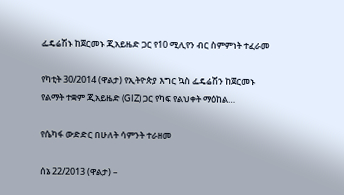ፌዴሬሽኑ ከጀርመኑ ጂአይዜድ ጋር የ10 ሚሊየን ብር ስምምነት ተፈራመ

የካቲት 30/2014 (ዋልታ) የኢትዮጵያ እግር ኳስ ፌዴሬሽን ከጀርመኑ የልማት ተቋም ጂአይዜድ (GIZ) ጋር የካፍ የልህቀት ማዕከል…

የሴካፋ ውድድር በሁለት ሳምንት ተራዘመ

ሰኔ 22/2013 (ዋልታ) –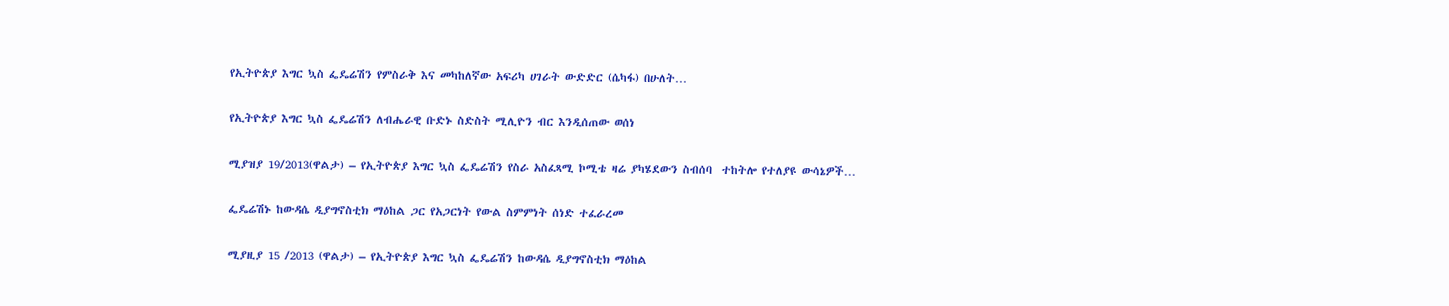የኢትዮጵያ እግር ኳስ ፌዴሬሽን የምስራቅ እና መካከለኛው አፍሪካ ሀገራት ውድድር (ሴካፋ) በሁለት…

የኢትዮጵያ እግር ኳስ ፌዴሬሽን ለብሔራዊ ቡድኑ ስድስት ሚሊዮን ብር እንዲሰጠው ወሰነ

ሚያዝያ 19/2013(ዋልታ) – የኢትዮጵያ እግር ኳስ ፌዴሬሽን የስራ አስፈጻሚ ኮሚቴ ዛሬ ያካሄደውን ስብሰባ  ተከትሎ የተለያዩ ውሳኔዎች…

ፌዴሬሽኑ ከውዳሴ ዲያግኖስቲክ ማዕከል ጋር የአጋርነት የውል ስምምነት ሰነድ ተፈራረመ

ሚያዚያ 15 /2013 (ዋልታ) – የኢትዮጵያ እግር ኳስ ፌዴሬሽን ከውዳሴ ዲያግኖስቲክ ማዕከል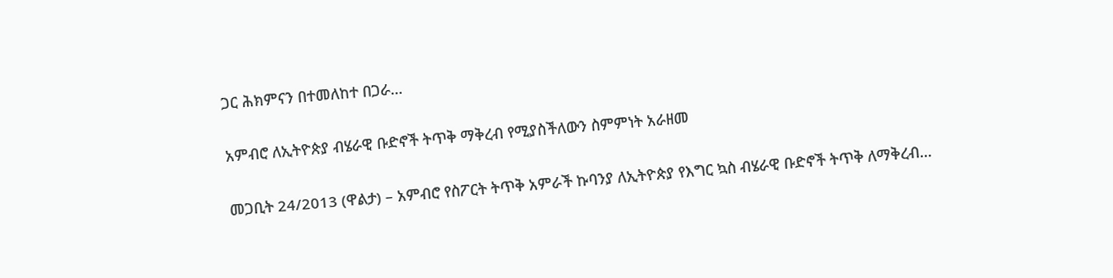ጋር ሕክምናን በተመለከተ በጋራ…

አምብሮ ለኢትዮጵያ ብሄራዊ ቡድኖች ትጥቅ ማቅረብ የሚያስችለውን ስምምነት አራዘመ

መጋቢት 24/2013 (ዋልታ) – አምብሮ የስፖርት ትጥቅ አምራች ኩባንያ ለኢትዮጵያ የእግር ኳስ ብሄራዊ ቡድኖች ትጥቅ ለማቅረብ…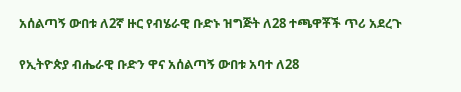አሰልጣኝ ውበቱ ለ2ኛ ዙር የብሄራዊ ቡድኑ ዝግጅት ለ28 ተጫዋቾች ጥሪ አደረጉ

የኢትዮጵያ ብሔራዊ ቡድን ዋና አሰልጣኝ ውበቱ አባተ ለ28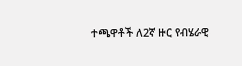ተጫዋቶች ለ2ኛ ዙር የብሄራዊ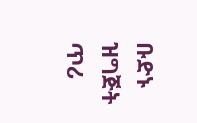ቡድኑ ዝግጅት ጥሪ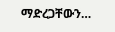ማድረጋቸውን…